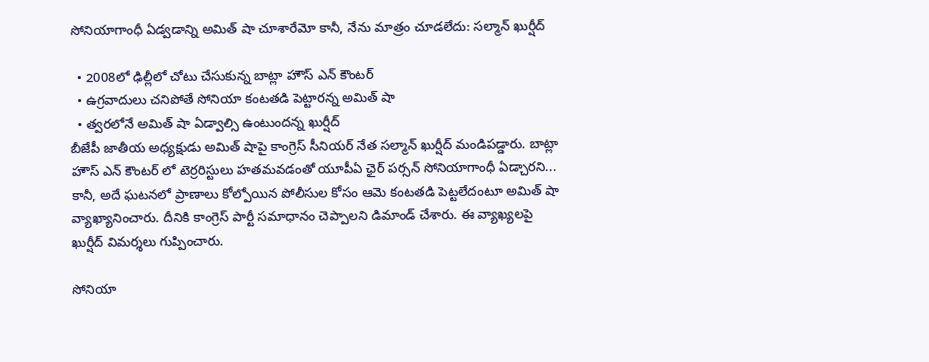సోనియాగాంధీ ఏడ్వడాన్ని అమిత్ షా చూశారేమో కానీ, నేను మాత్రం చూడలేదు: సల్మాన్ ఖుర్షీద్

  • 2008లో ఢిల్లీలో చోటు చేసుకున్న బాట్లా హౌస్ ఎన్ కౌంటర్
  • ఉగ్రవాదులు చనిపోతే సోనియా కంటతడి పెట్టారన్న అమిత్ షా
  • త్వరలోనే అమిత్ షా ఏడ్వాల్సి ఉంటుందన్న ఖుర్షీద్
బీజేపీ జాతీయ అధ్యక్షుడు అమిత్ షాపై కాంగ్రెస్ సీనియర్ నేత సల్మాన్ ఖుర్షీద్ మండిపడ్డారు. బాట్లా హౌస్ ఎన్ కౌంటర్ లో టెర్రరిస్టులు హతమవడంతో యూపీఏ ఛైర్ పర్సన్ సోనియాగాంధీ ఏడ్చారని... కానీ, అదే ఘటనలో ప్రాణాలు కోల్పోయిన పోలీసుల కోసం ఆమె కంటతడి పెట్టలేదంటూ అమిత్ షా వ్యాఖ్యానించారు. దీనికి కాంగ్రెస్ పార్టీ సమాధానం చెప్పాలని డిమాండ్ చేశారు. ఈ వ్యాఖ్యలపై ఖుర్షీద్ విమర్శలు గుప్పించారు.

సోనియా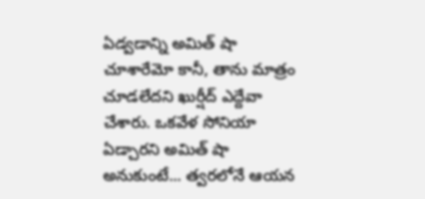ఏడ్వడాన్ని అమిత్ షా చూశారేమో కానీ, తాను మాత్రం చూడలేదని ఖుర్షీద్ ఎద్దేవా చేశారు. ఒకవేళ సోనియా ఏడ్చారని అమిత్ షా అనుకుంటే... త్వరలోనే ఆయన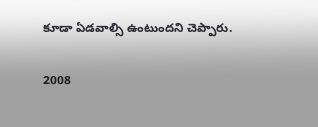కూడా ఏడవాల్సి ఉంటుందని చెప్పారు.

2008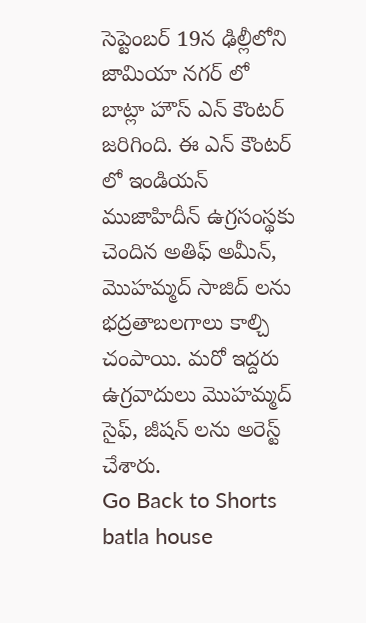సెప్టెంబర్ 19న ఢిల్లీలోని జామియా నగర్ లో బాట్లా హౌస్ ఎన్ కౌంటర్ జరిగింది. ఈ ఎన్ కౌంటర్ లో ఇండియన్ ముజాహిదీన్ ఉగ్రసంస్థకు చెందిన అతిఫ్ అమీన్, మొహమ్మద్ సాజిద్ లను భద్రతాబలగాలు కాల్చి చంపాయి. మరో ఇద్దరు ఉగ్రవాదులు మొహమ్మద్ సైఫ్, జీషన్ లను అరెస్ట్ చేశారు.
Go Back to Shorts
batla house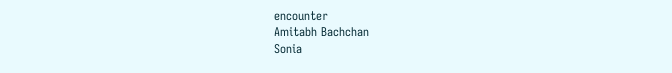encounter
Amitabh Bachchan
Sonia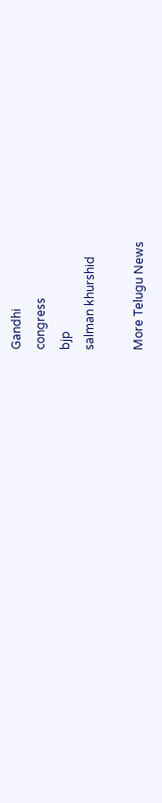Gandhi
congress
bjp
salman khurshid

More Telugu News